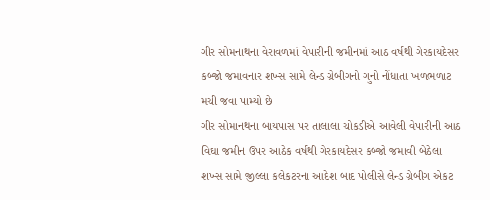ગીર સોમનાથના વેરાવળમાં વેપારીની જમીનમાં આઠ વર્ષથી ગેરકાયદેસર કબ્જો જમાવનાર શખ્સ સામે લેન્ડ ગ્રેબીગનો ગુનો નોંધાતા ખળભળાટ મચી જવા પામ્યો છે
ગીર સોમાનથના બાયપાસ પર તાલાલા ચોકડીએ આવેલી વેપારીની આઠ વિઘા જમીન ઉપર આઠેક વર્ષથી ગેરકાયદેસર કબ્જો જમાવી બેઠેલા શખ્સ સામે જીલ્લા કલેકટરના આદેશ બાદ પોલીસે લેન્ડ ગ્રેબીગ એકટ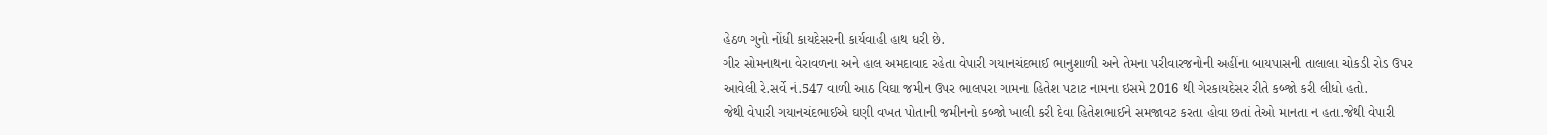હેઠળ ગુનો નોંધી કાયદેસરની કાર્યવાહી હાથ ધરી છે.
ગીર સોમનાથના વેરાવળના અને હાલ અમદાવાદ રહેતા વેપારી ગયાનચંદભાઈ ભાનુશાળી અને તેમના પરીવારજનોની અહીંના બાયપાસની તાલાલા ચોકડી રોડ ઉપર આવેલી રે.સર્વે નં.547 વાળી આઠ વિઘા જમીન ઉપર ભાલપરા ગામના હિતેશ પટાટ નામના ઇસમે 2016 થી ગેરકાયદેસર રીતે કબ્જો કરી લીધો હતો.
જેથી વેપારી ગયાનચંદભાઈએ ઘણી વખત પોતાની જમીનનો કબ્જો ખાલી કરી દેવા હિતેશભાઈને સમજાવટ કરતા હોવા છતાં તેઓ માનતા ન હતા.જેથી વેપારી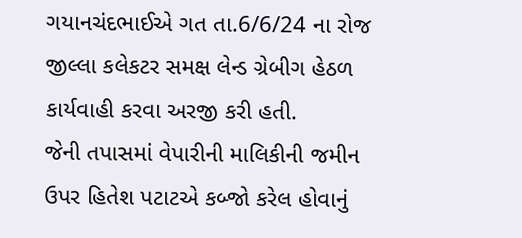ગયાનચંદભાઈએ ગત તા.6/6/24 ના રોજ જીલ્લા કલેકટર સમક્ષ લેન્ડ ગ્રેબીગ હેઠળ કાર્યવાહી કરવા અરજી કરી હતી.
જેની તપાસમાં વેપારીની માલિકીની જમીન ઉપર હિતેશ પટાટએ કબ્જો કરેલ હોવાનું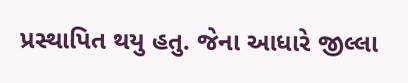પ્રસ્થાપિત થયુ હતુ. જેના આધારે જીલ્લા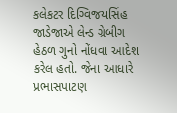કલેકટર દિગ્વિજયસિંહ જાડેજાએ લેન્ડ ગ્રેબીગ હેઠળ ગુનો નોંધવા આદેશ કરેલ હતો. જેના આધારે પ્રભાસપાટણ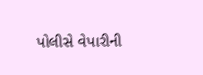પોલીસે વેપારીની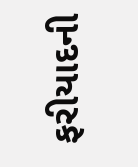ફરીયાદની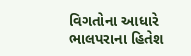વિગતોના આધારે ભાલપરાના હિતેશ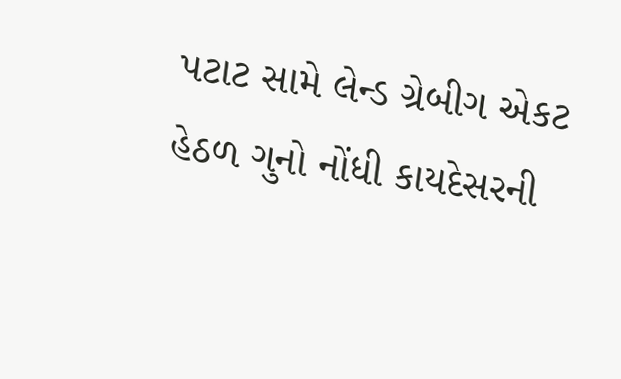પટાટ સામે લેન્ડ ગ્રેબીગ એકટ હેઠળ ગુનો નોંધી કાયદેસરની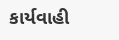કાર્યવાહી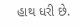હાથ ધરી છે.